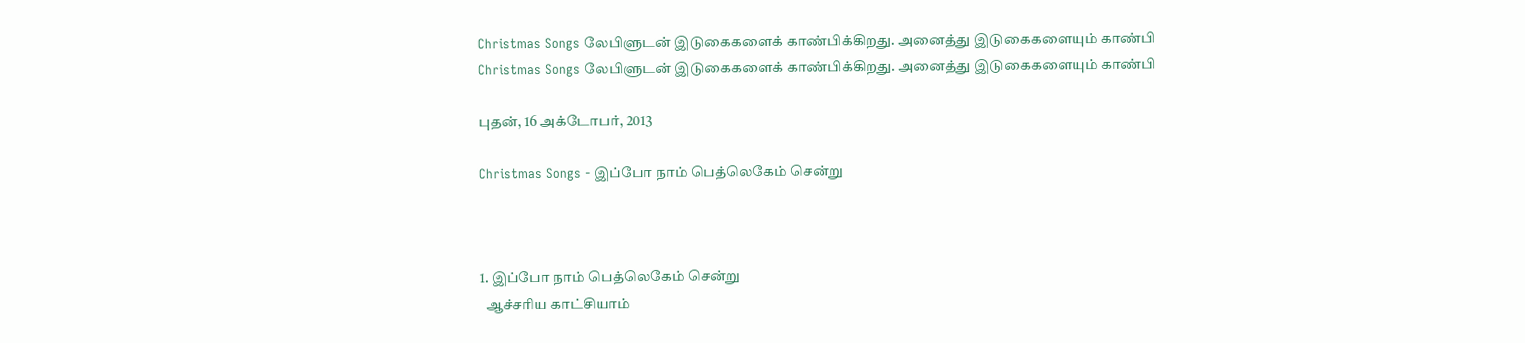Christmas Songs லேபிளுடன் இடுகைகளைக் காண்பிக்கிறது. அனைத்து இடுகைகளையும் காண்பி
Christmas Songs லேபிளுடன் இடுகைகளைக் காண்பிக்கிறது. அனைத்து இடுகைகளையும் காண்பி

புதன், 16 அக்டோபர், 2013

Christmas Songs - இப்போ நாம் பெத்லெகேம் சென்று



1. இப்போ நாம் பெத்லெகேம் சென்று
  ஆச்சரிய காட்சியாம்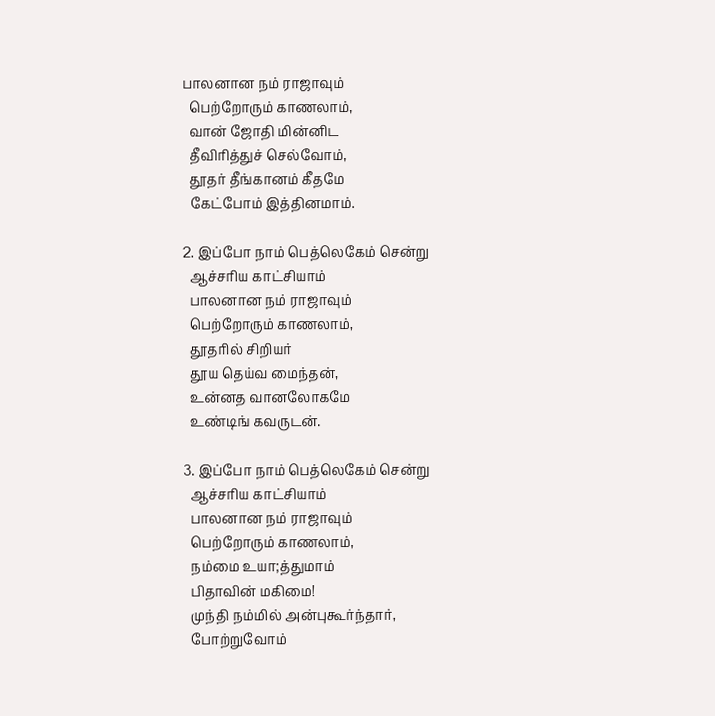பாலனான நம் ராஜாவும்
  பெற்றோரும் காணலாம்,
  வான் ஜோதி மின்னிட
  தீவிரித்துச் செல்வோம்,
  தூதர் தீங்கானம் கீதமே
  கேட்போம் இத்தினமாம்.

2. இப்போ நாம் பெத்லெகேம் சென்று
  ஆச்சரிய காட்சியாம்
  பாலனான நம் ராஜாவும்
  பெற்றோரும் காணலாம்,
  தூதரில் சிறியர்
  தூய தெய்வ மைந்தன்,
  உன்னத வானலோகமே
  உண்டிங் கவருடன்.

3. இப்போ நாம் பெத்லெகேம் சென்று
  ஆச்சரிய காட்சியாம்
  பாலனான நம் ராஜாவும்
  பெற்றோரும் காணலாம்,
  நம்மை உயா;த்துமாம்
  பிதாவின் மகிமை!
  முந்தி நம்மில் அன்புகூர்ந்தார்,
  போற்றுவோம்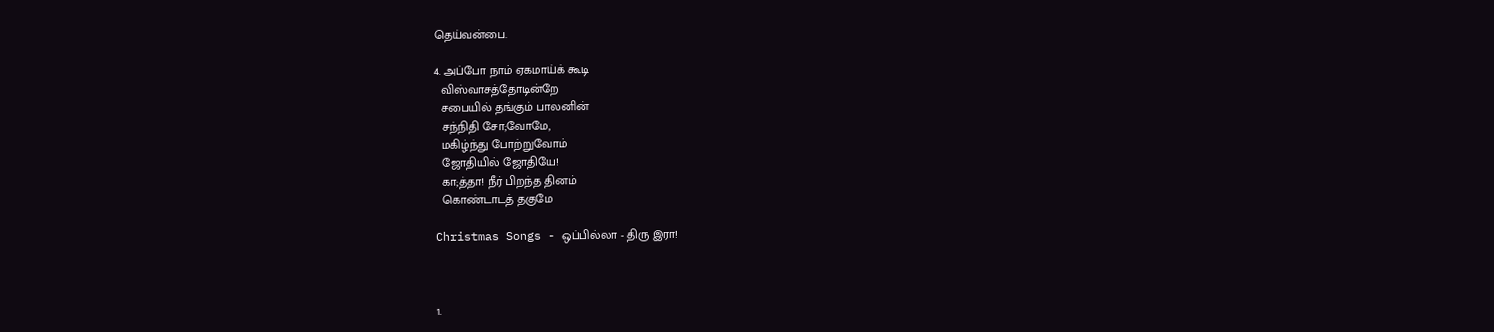தெய்வன்பை.

4. அப்போ நாம் ஏகமாய்க் கூடி
  விஸ்வாசத்தோடின்றே
  சபையில் தங்கும் பாலனின்
  சந்நிதி சோ;வோமே,
  மகிழ்ந்து போற்றுவோம்
  ஜோதியில் ஜோதியே!
  கா;த்தா! நீர் பிறந்த தினம்
  கொண்டாடத் தகுமே

Christmas Songs - ஒப்பில்லா - திரு இரா!



1.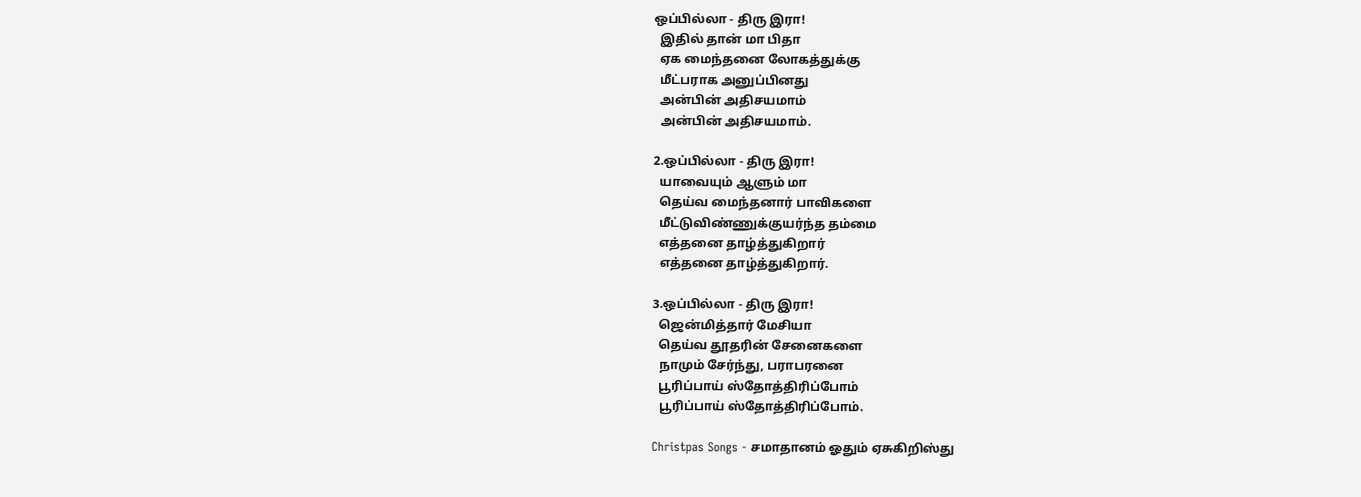ஒப்பில்லா - திரு இரா!
  இதில் தான் மா பிதா
  ஏக மைந்தனை லோகத்துக்கு
  மீட்பராக அனுப்பினது
  அன்பின் அதிசயமாம்
  அன்பின் அதிசயமாம்.

2.ஒப்பில்லா - திரு இரா!
  யாவையும் ஆளும் மா
  தெய்வ மைந்தனார் பாவிகளை
  மீட்டுவிண்ணுக்குயர்ந்த தம்மை
  எத்தனை தாழ்த்துகிறார்
  எத்தனை தாழ்த்துகிறார்.

3.ஒப்பில்லா - திரு இரா!
  ஜென்மித்தார் மேசியா
  தெய்வ தூதரின் சேனைகளை
  நாமும் சேர்ந்து, பராபரனை
  பூரிப்பாய் ஸ்தோத்திரிப்போம்
  பூரிப்பாய் ஸ்தோத்திரிப்போம்.

Christpas Songs - சமாதானம் ஓதும் ஏசுகிறிஸ்து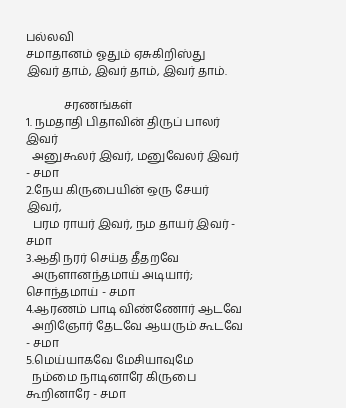பல்லவி
சமாதானம் ஓதும் ஏசுகிறிஸ்து
இவர் தாம், இவர் தாம், இவர் தாம்.

             சரணங்கள்
1. நமதாதி பிதாவின் திருப் பாலர் இவர்
  அனுகூலர் இவர், மனுவேலர் இவர் - சமா
2.நேய கிருபையின் ஒரு சேயர் இவர்,
  பரம ராயர் இவர், நம தாயர் இவர் - சமா
3.ஆதி நரர் செய்த தீதறவே
  அருளானந்தமாய் அடியார்; சொந்தமாய் - சமா
4.ஆரணம் பாடி விண்ணோர் ஆடவே
  அறிஞோர் தேடவே ஆயரும் கூடவே - சமா
5.மெய்யாகவே மேசியாவுமே
  நம்மை நாடினாரே கிருபை கூறினாரே - சமா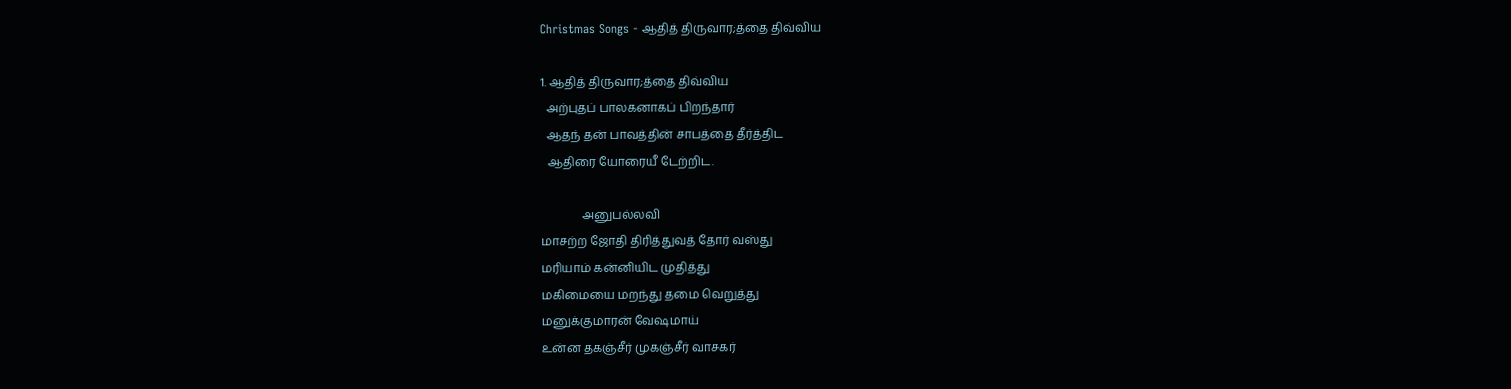Christmas Songs - ஆதித் திருவார;த்தை திவ்விய

1. ஆதித் திருவார;த்தை திவ்விய
  அற்புதப் பாலகனாகப் பிறந்தார்
  ஆதந் தன் பாவத்தின் சாபத்தை தீர்த்திட
  ஆதிரை யோரையீ டேற்றிட.

              அனுபல்லவி
மாசற்ற ஜோதி திரித்துவத் தோர் வஸ்து
மரியாம் கன்னியிட முதித்து
மகிமையை மறந்து தமை வெறுத்து
மனுக்குமாரன் வேஷமாய்
உன்ன தகஞ்சீர் முகஞ்சீர் வாசகர்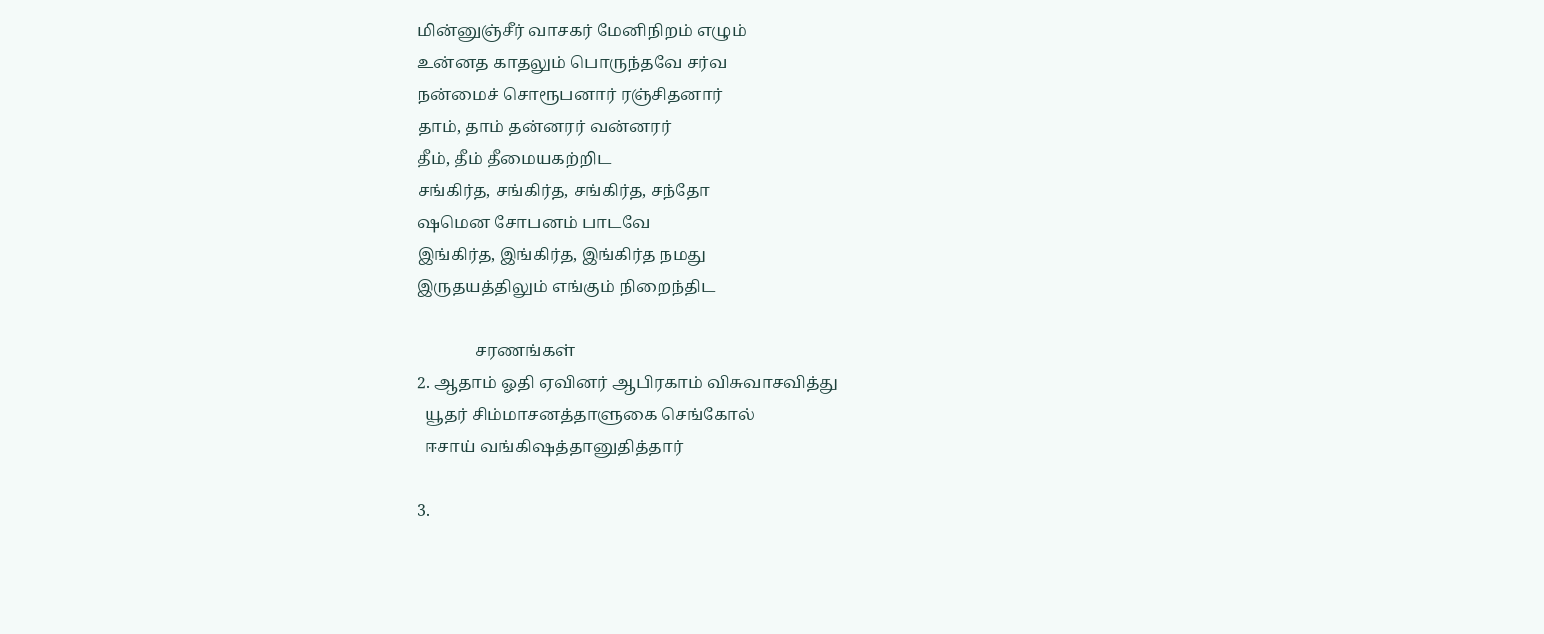மின்னுஞ்சீர் வாசகர் மேனிநிறம் எழும்
உன்னத காதலும் பொருந்தவே சர்வ
நன்மைச் சொரூபனார் ரஞ்சிதனார்
தாம், தாம் தன்னரர் வன்னரர்
தீம், தீம் தீமையகற்றிட
சங்கிர்த, சங்கிர்த, சங்கிர்த, சந்தோ
ஷமென சோபனம் பாடவே
இங்கிர்த, இங்கிர்த, இங்கிர்த நமது
இருதயத்திலும் எங்கும் நிறைந்திட

              சரணங்கள்
2. ஆதாம் ஓதி ஏவினர் ஆபிரகாம் விசுவாசவித்து
  யூதர் சிம்மாசனத்தாளுகை செங்கோல்
  ஈசாய் வங்கிஷத்தானுதித்தார்

3.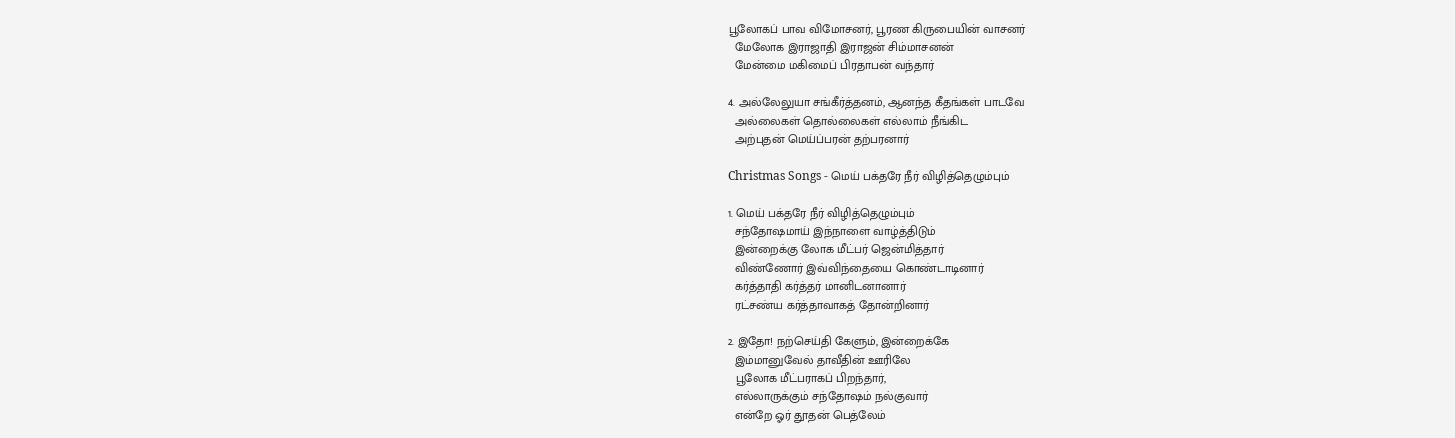பூலோகப் பாவ விமோசனர், பூரண கிருபையின் வாசனர்
  மேலோக இராஜாதி இராஜன் சிம்மாசனன்
  மேன்மை மகிமைப் பிரதாபன் வந்தார்

4. அல்லேலுயா சங்கீர்த்தனம், ஆனந்த கீதங்கள் பாடவே
  அல்லைகள் தொல்லைகள் எல்லாம் நீங்கிட
  அற்புதன் மெய்ப்பரன் தற்பரனார்

Christmas Songs - மெய் பக்தரே நீர் விழித்தெழும்பும்

1. மெய் பக்தரே நீர் விழித்தெழும்பும்
  சந்தோஷமாய் இந்நாளை வாழ்த்திடும்
  இன்றைக்கு லோக மீட்பர் ஜென்மித்தார்
  விண்ணோர் இவ்விந்தையை கொண்டாடினார்
  கர்த்தாதி கர்த்தர் மானிடனானார்
  ரட்சண்ய கர்த்தாவாகத் தோன்றினார்

2. இதோ! நற்செய்தி கேளும், இன்றைக்கே
  இம்மானுவேல் தாவீதின் ஊரிலே
  பூலோக மீட்பராகப் பிறந்தார்,
  எல்லாருக்கும் சந்தோஷம் நல்குவார்
  என்றே ஓர் தூதன் பெத்லேம்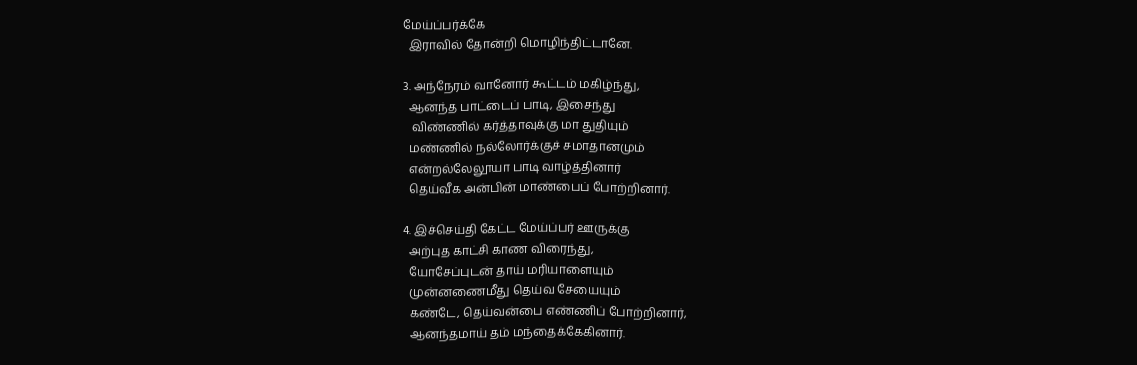மேய்ப்பர்க்கே
  இராவில் தோன்றி மொழிந்திட்டானே.

3. அந்நேரம் வானோர் கூட்டம் மகிழ்ந்து,
  ஆனந்த பாட்டைப் பாடி, இசைந்து
   விண்ணில் கர்த்தாவுக்கு மா துதியும்
  மண்ணில் நல்லோர்க்குச் சமாதானமும்
  என்றல்லேலூயா பாடி வாழ்த்தினார்
  தெய்வீக அன்பின் மாண்பைப் போற்றினார்.

4. இச்செய்தி கேட்ட மேய்ப்பர் ஊருக்கு
  அற்புத காட்சி காண விரைந்து,
  யோசேப்புடன் தாய் மரியாளையும்
  முன்னணைமீது தெய்வ சேயையும்
  கண்டே, தெய்வன்பை எண்ணிப் போற்றினார்,
  ஆனந்தமாய் தம் மந்தைக்கேகினார்.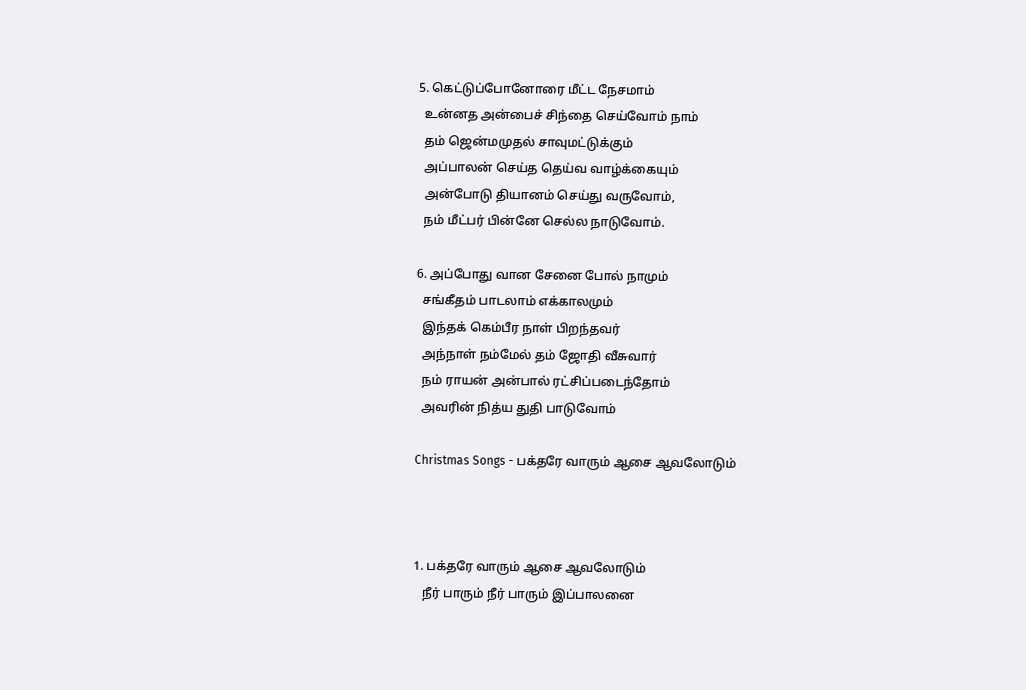5. கெட்டுப்போனோரை மீட்ட நேசமாம்
  உன்னத அன்பைச் சிந்தை செய்வோம் நாம்
  தம் ஜென்மமுதல் சாவுமட்டுக்கும்
  அப்பாலன் செய்த தெய்வ வாழ்க்கையும்
  அன்போடு தியானம் செய்து வருவோம்,
  நம் மீட்பர் பின்னே செல்ல நாடுவோம்.

6. அப்போது வான சேனை போல் நாமும்
  சங்கீதம் பாடலாம் எக்காலமும்
  இந்தக் கெம்பீர நாள் பிறந்தவர்
  அந்நாள் நம்மேல் தம் ஜோதி வீசுவார்
  நம் ராயன் அன்பால் ரட்சிப்படைந்தோம்
  அவரின் நித்ய துதி பாடுவோம்

Christmas Songs - பக்தரே வாரும் ஆசை ஆவலோடும்



1. பக்தரே வாரும் ஆசை ஆவலோடும்
   நீர் பாரும் நீர் பாரும் இப்பாலனை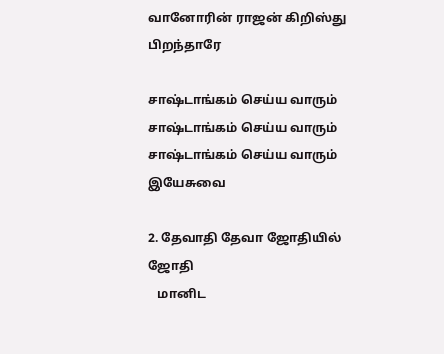வானோரின் ராஜன் கிறிஸ்து பிறந்தாரே

சாஷ்டாங்கம் செய்ய வாரும்
சாஷ்டாங்கம் செய்ய வாரும்
சாஷ்டாங்கம் செய்ய வாரும் இயேசுவை

2. தேவாதி தேவா ஜோதியில் ஜோதி
   மானிட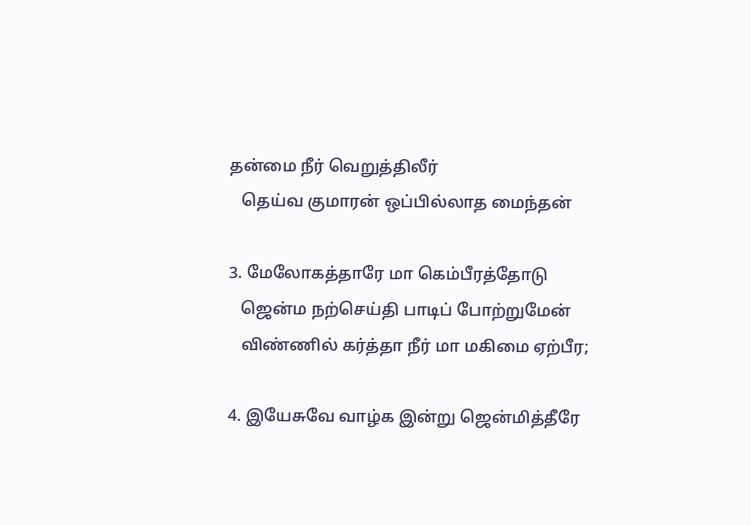தன்மை நீர் வெறுத்திலீர்
   தெய்வ குமாரன் ஒப்பில்லாத மைந்தன்

3. மேலோகத்தாரே மா கெம்பீரத்தோடு
   ஜென்ம நற்செய்தி பாடிப் போற்றுமேன்
   விண்ணில் கர்த்தா நீர் மா மகிமை ஏற்பீர;

4. இயேசுவே வாழ்க இன்று ஜென்மித்தீரே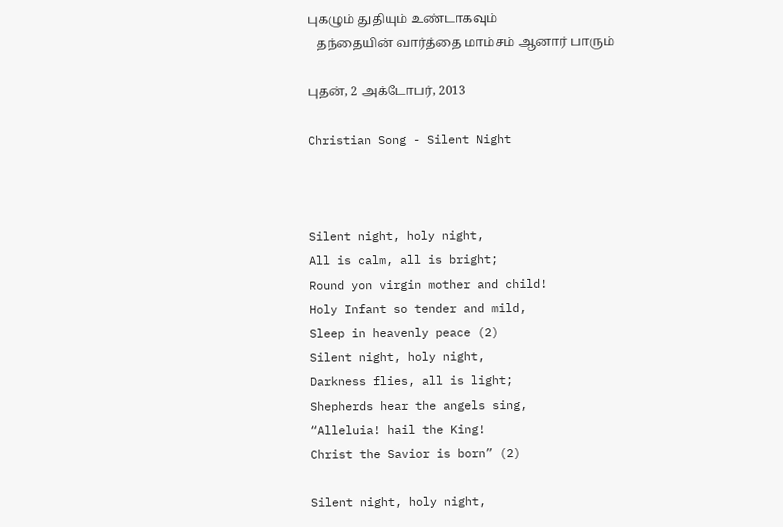புகழும் துதியும் உண்டாகவும்
   தந்தையின் வார்த்தை மாம்சம் ஆனார் பாரும்

புதன், 2 அக்டோபர், 2013

Christian Song - Silent Night



Silent night, holy night,
All is calm, all is bright;
Round yon virgin mother and child!
Holy Infant so tender and mild,
Sleep in heavenly peace (2)
Silent night, holy night,
Darkness flies, all is light;
Shepherds hear the angels sing,
“Alleluia! hail the King!
Christ the Savior is born” (2)

Silent night, holy night,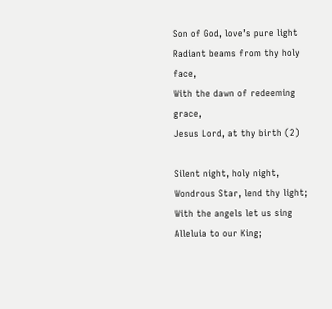Son of God, love’s pure light
Radiant beams from thy holy face,
With the dawn of redeeming grace,
Jesus Lord, at thy birth (2)

Silent night, holy night,
Wondrous Star, lend thy light;
With the angels let us sing
Alleluia to our King;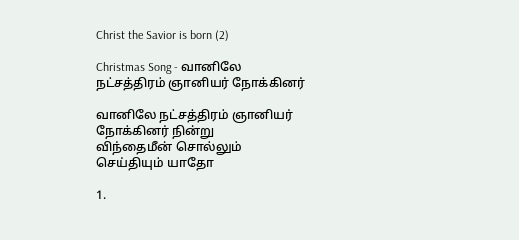Christ the Savior is born (2)

Christmas Song - வானிலே நட்சத்திரம் ஞானியர் நோக்கினர்

வானிலே நட்சத்திரம் ஞானியர் நோக்கினர் நின்று
விந்தைமீன் சொல்லும் செய்தியும் யாதோ

1.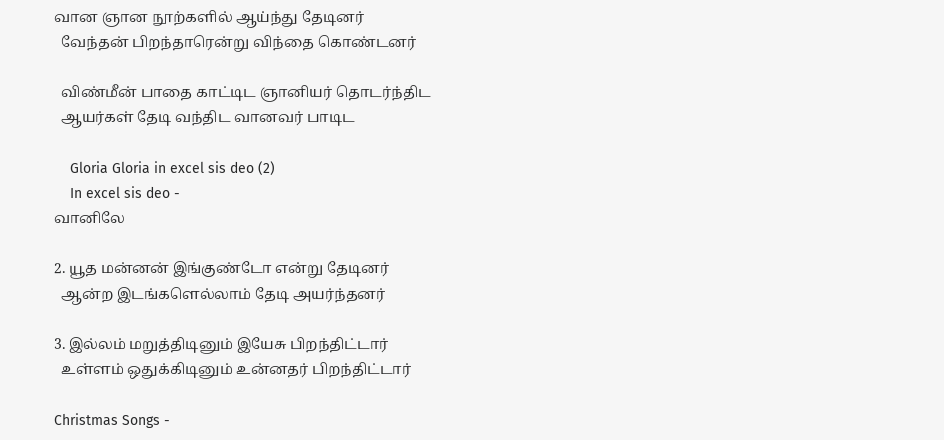வான ஞான நூற்களில் ஆய்ந்து தேடினர்
  வேந்தன் பிறந்தாரென்று விந்தை கொண்டனர்

  விண்மீன் பாதை காட்டிட ஞானியர் தொடர்ந்திட
  ஆயர்கள் தேடி வந்திட வானவர் பாடிட

    Gloria Gloria in excel sis deo (2)
    In excel sis deo -
வானிலே

2. யூத மன்னன் இங்குண்டோ என்று தேடினர்
  ஆன்ற இடங்களெல்லாம் தேடி அயர்ந்தனர்

3. இல்லம் மறுத்திடினும் இயேசு பிறந்திட்டார்
  உள்ளம் ஒதுக்கிடினும் உன்னதர் பிறந்திட்டார்

Christmas Songs -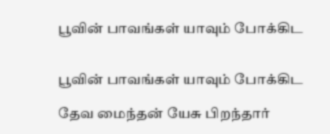பூவின் பாவங்கள் யாவும் போக்கிட


பூவின் பாவங்கள் யாவும் போக்கிட

தேவ மைந்தன் யேசு பிறந்தார்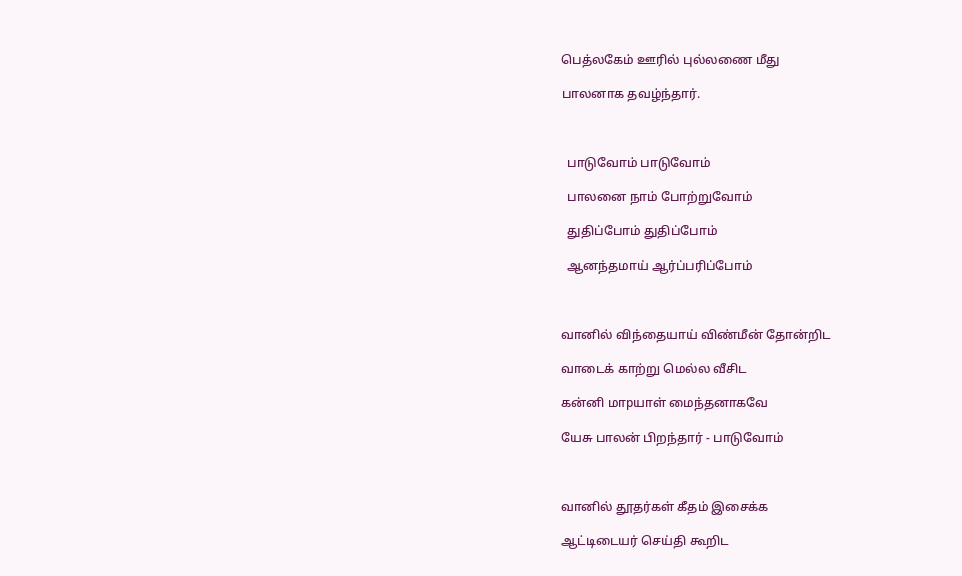பெத்லகேம் ஊரில் புல்லணை மீது

பாலனாக தவழ்ந்தார்.



  பாடுவோம் பாடுவோம்

  பாலனை நாம் போற்றுவோம்

  துதிப்போம் துதிப்போம்

  ஆனந்தமாய் ஆர்ப்பரிப்போம்



வானில் விந்தையாய் விண்மீன் தோன்றிட

வாடைக் காற்று மெல்ல வீசிட

கன்னி மாpயாள் மைந்தனாகவே

யேசு பாலன் பிறந்தார் - பாடுவோம்



வானில் தூதர்கள் கீதம் இசைக்க

ஆட்டிடையர் செய்தி கூறிட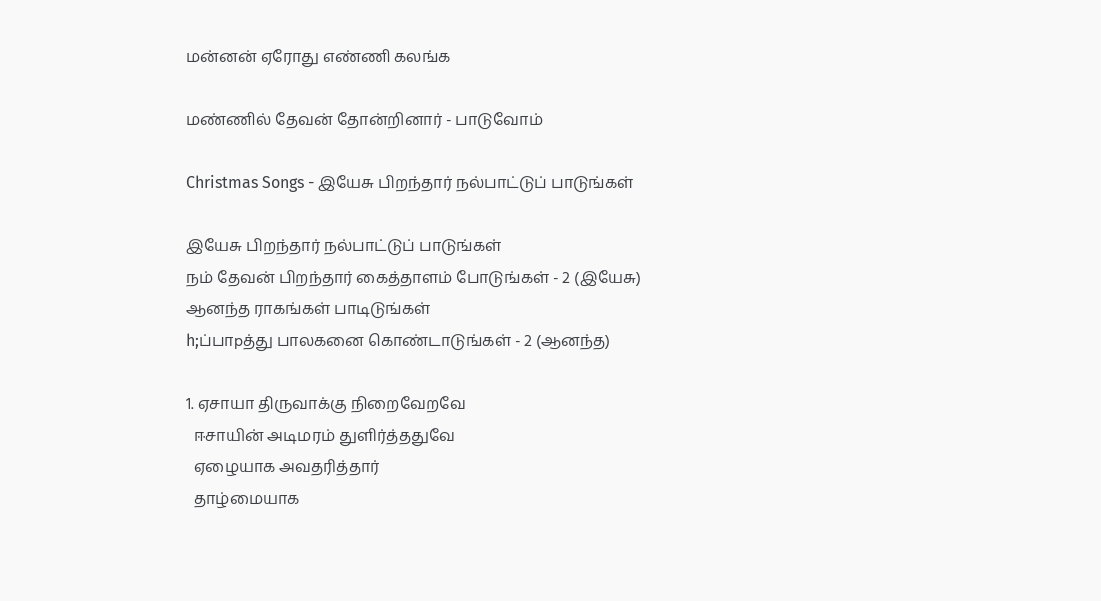மன்னன் ஏரோது எண்ணி கலங்க

மண்ணில் தேவன் தோன்றினார் - பாடுவோம்

Christmas Songs - இயேசு பிறந்தார் நல்பாட்டுப் பாடுங்கள்

இயேசு பிறந்தார் நல்பாட்டுப் பாடுங்கள்
நம் தேவன் பிறந்தார் கைத்தாளம் போடுங்கள் - 2 (இயேசு)
ஆனந்த ராகங்கள் பாடிடுங்கள்
h;ப்பாpத்து பாலகனை கொண்டாடுங்கள் - 2 (ஆனந்த)

1. ஏசாயா திருவாக்கு நிறைவேறவே
  ஈசாயின் அடிமரம் துளிர்த்ததுவே
  ஏழையாக அவதரித்தார்
  தாழ்மையாக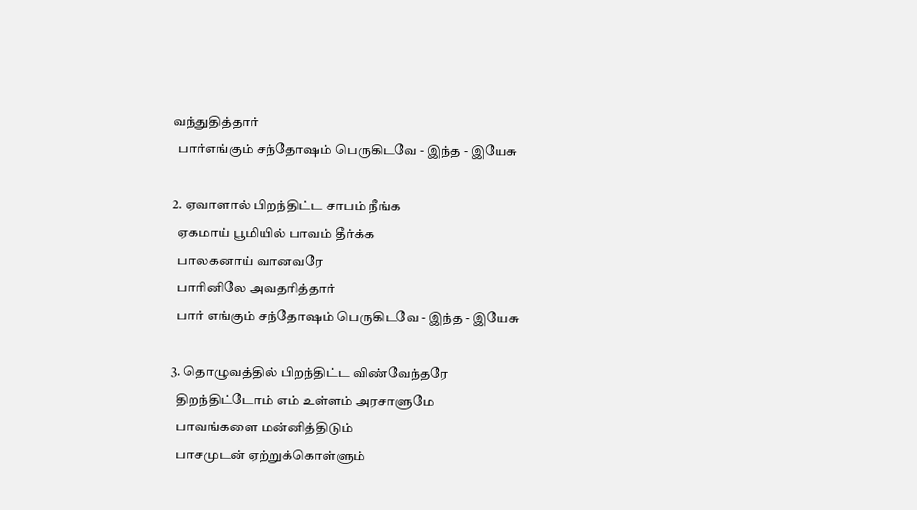வந்துதித்தார்
  பார்எங்கும் சந்தோஷம் பெருகிடவே - இந்த - இயேசு

2. ஏவாளால் பிறந்திட்ட சாபம் நீங்க
  ஏகமாய் பூமியில் பாவம் தீர்க்க
  பாலகனாய் வானவரே
  பாரினிலே அவதரித்தார்
  பார் எங்கும் சந்தோஷம் பெருகிடவே - இந்த - இயேசு

3. தொழுவத்தில் பிறந்திட்ட விண்வேந்தரே
  திறந்திட்டோம் எம் உள்ளம் அரசாளுமே
  பாவங்களை மன்னித்திடும்
  பாசமுடன் ஏற்றுக்கொள்ளும்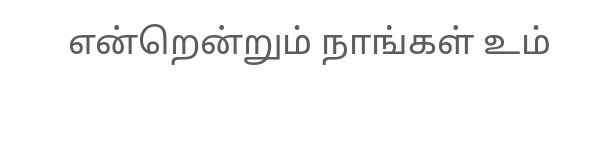என்றென்றும் நாங்கள் உம்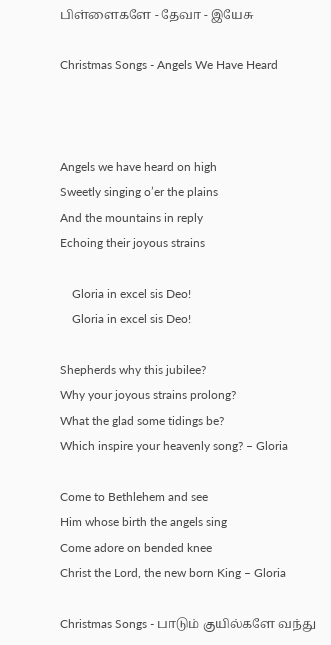பிள்ளைகளே - தேவா - இயேசு

Christmas Songs - Angels We Have Heard



Angels we have heard on high
Sweetly singing o’er the plains
And the mountains in reply
Echoing their joyous strains

    Gloria in excel sis Deo!
    Gloria in excel sis Deo!

Shepherds why this jubilee?
Why your joyous strains prolong?
What the glad some tidings be?
Which inspire your heavenly song? – Gloria

Come to Bethlehem and see
Him whose birth the angels sing
Come adore on bended knee
Christ the Lord, the new born King – Gloria

Christmas Songs - பாடும் குயில்களே வந்து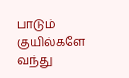பாடும் குயில்களே வந்து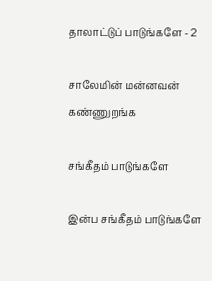தாலாட்டுப் பாடுங்களே - 2

சாலேமின் மன்னவன் கண்ணுறங்க

சங்கீதம் பாடுங்களே

இன்ப சங்கீதம் பாடுங்களே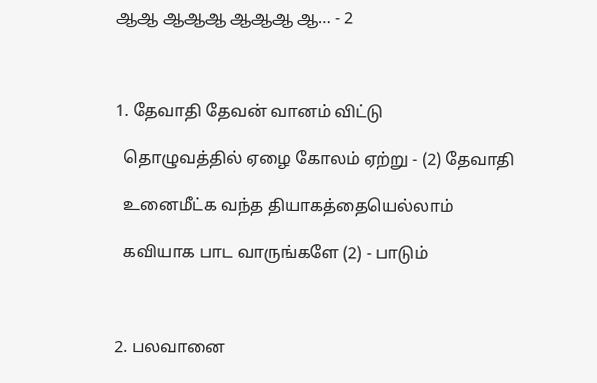ஆஆ ஆஆஆ ஆஆஆ ஆ… - 2



1. தேவாதி தேவன் வானம் விட்டு

  தொழுவத்தில் ஏழை கோலம் ஏற்று - (2) தேவாதி

  உனைமீட்க வந்த தியாகத்தையெல்லாம்

  கவியாக பாட வாருங்களே (2) - பாடும்



2. பலவானை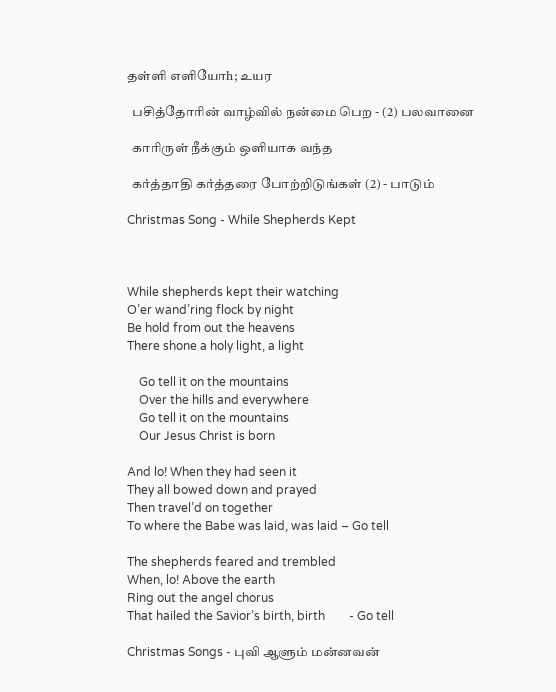தள்ளி எளியோh; உயர

  பசித்தோரின் வாழ்வில் நன்மை பெற - (2) பலவானை

  காரிருள் நீக்கும் ஒளியாக வந்த

  கர்த்தாதி கர்த்தரை போற்றிடுங்கள் (2) - பாடும்

Christmas Song - While Shepherds Kept



While shepherds kept their watching
O’er wand’ring flock by night
Be hold from out the heavens
There shone a holy light, a light

    Go tell it on the mountains
    Over the hills and everywhere
    Go tell it on the mountains
    Our Jesus Christ is born

And lo! When they had seen it
They all bowed down and prayed
Then travel’d on together
To where the Babe was laid, was laid – Go tell

The shepherds feared and trembled
When, lo! Above the earth
Ring out the angel chorus
That hailed the Savior’s birth, birth        - Go tell

Christmas Songs - புவி ஆளும் மன்னவன்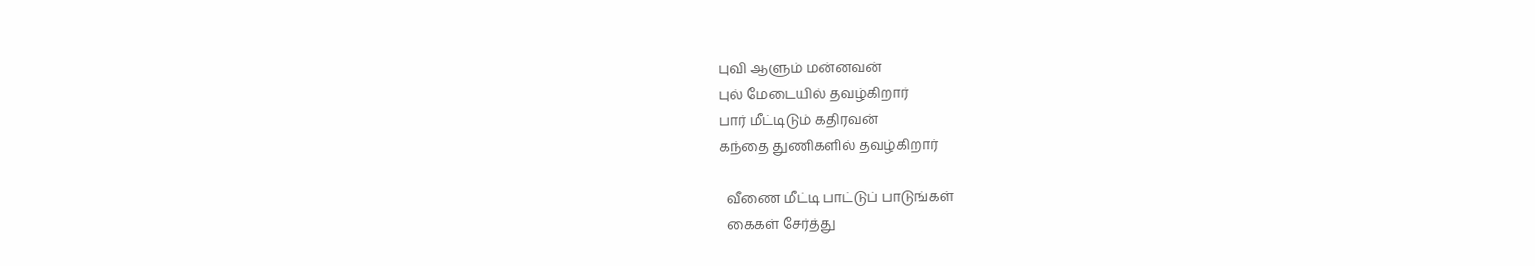புவி ஆளும் மன்னவன்
புல் மேடையில் தவழ்கிறார்
பார் மீட்டிடும் கதிரவன்
கந்தை துணிகளில் தவழ்கிறார்

  வீணை மீட்டி பாட்டுப் பாடுங்கள்
  கைகள் சேர்த்து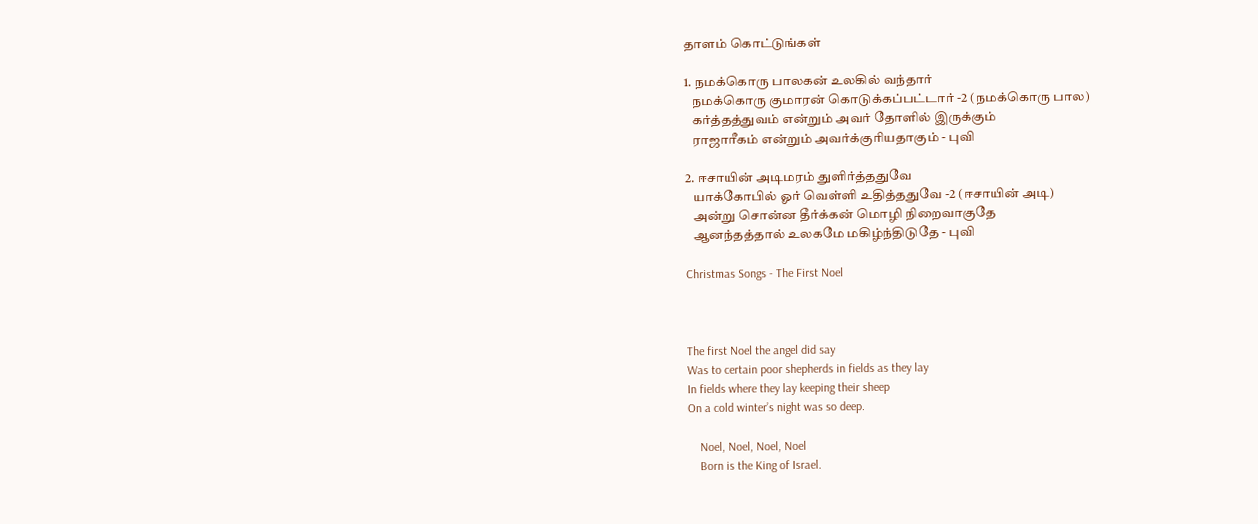தாளம் கொட்டுங்கள்

1. நமக்கொரு பாலகன் உலகில் வந்தார்
   நமக்கொரு குமாரன் கொடுக்கப்பட்டார் -2 (நமக்கொரு பால)
   கர்த்தத்துவம் என்றும் அவர் தோளில் இருக்கும்
   ராஜாரீகம் என்றும் அவர்க்குரியதாகும் - புவி

2. ஈசாயின் அடிமரம் துளிர்த்ததுவே
   யாக்கோபில் ஓர் வெள்ளி உதித்ததுவே -2 (ஈசாயின் அடி)
   அன்று சொன்ன தீர்க்கன் மொழி நிறைவாகுதே
   ஆனந்தத்தால் உலகமே மகிழ்ந்திடுதே - புவி

Christmas Songs - The First Noel



The first Noel the angel did say
Was to certain poor shepherds in fields as they lay
In fields where they lay keeping their sheep
On a cold winter’s night was so deep.

    Noel, Noel, Noel, Noel
    Born is the King of Israel.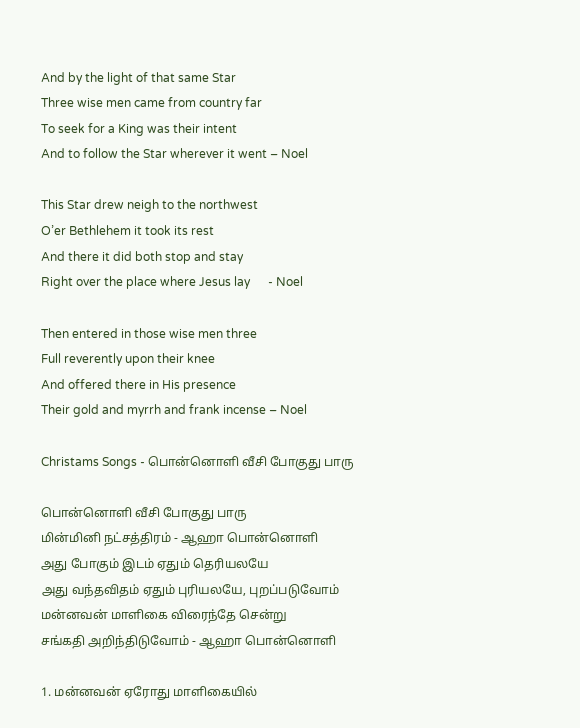And by the light of that same Star
Three wise men came from country far
To seek for a King was their intent
And to follow the Star wherever it went – Noel

This Star drew neigh to the northwest
O’er Bethlehem it took its rest
And there it did both stop and stay
Right over the place where Jesus lay      - Noel

Then entered in those wise men three
Full reverently upon their knee
And offered there in His presence
Their gold and myrrh and frank incense – Noel

Christams Songs - பொன்னொளி வீசி போகுது பாரு

பொன்னொளி வீசி போகுது பாரு
மின்மினி நட்சத்திரம் - ஆஹா பொன்னொளி
அது போகும் இடம் ஏதும் தெரியலயே
அது வந்தவிதம் ஏதும் புரியலயே, புறப்படுவோம்
மன்னவன் மாளிகை விரைந்தே சென்று
சங்கதி அறிந்திடுவோம் - ஆஹா பொன்னொளி

1. மன்னவன் ஏரோது மாளிகையில்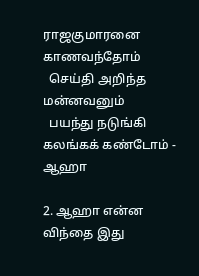ராஜகுமாரனை காணவந்தோம்
  செய்தி அறிந்த மன்னவனும்
  பயந்து நடுங்கி கலங்கக் கண்டோம் - ஆஹா

2. ஆஹா என்ன விந்தை இது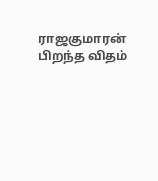ராஜகுமாரன் பிறந்த விதம்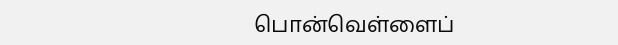பொன்வெள்ளைப்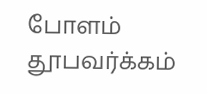போளம் தூபவர்க்கம்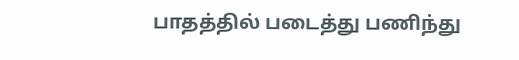பாதத்தில் படைத்து பணிந்து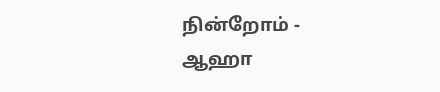நின்றோம் - ஆஹா